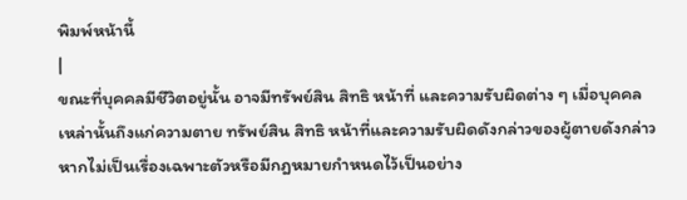พิมพ์หน้านี้
|
ขณะที่บุคคลมีชีวิตอยู่นั้น อาจมีทรัพย์สิน สิทธิ หน้าที่ และความรับผิดต่าง ๆ เมื่อบุคคลเหล่านั้นถึงแก่ความตาย ทรัพย์สิน สิทธิ หน้าที่และความรับผิดดังกล่าวของผู้ตายดังกล่าว หากไม่เป็นเรื่องเฉพาะตัวหรือมีกฎหมายกำหนดไว้เป็นอย่าง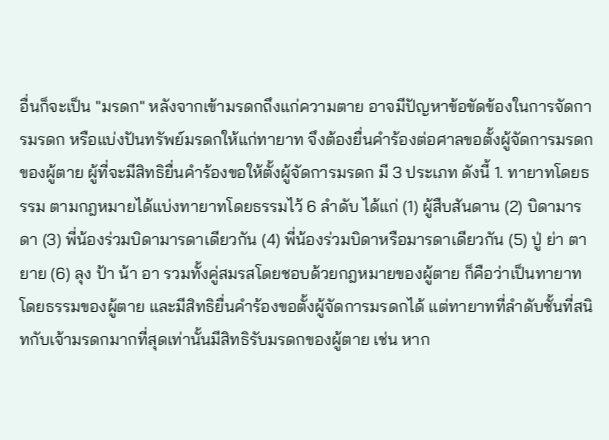อื่นก็จะเป็น "มรดก" หลังจากเข้ามรดกถึงแก่ความตาย อาจมีปัญหาข้อขัดข้องในการจัดการมรดก หรือแบ่งปันทรัพย์มรดกให้แก่ทายาท จึงต้องยื่นคำร้องต่อศาลขอตั้งผู้จัดการมรดกของผู้ตาย ผู้ที่จะมีสิทธิยื่นคำร้องขอให้ตั้งผู้จัดการมรดก มี 3 ประเภท ดังนี้ 1. ทายาทโดยธรรม ตามกฎหมายได้แบ่งทายาทโดยธรรมไว้ 6 ลำดับ ได้แก่ (1) ผู้สืบสันดาน (2) บิดามารดา (3) พี่น้องร่วมบิดามารดาเดียวกัน (4) พี่น้องร่วมบิดาหรือมารดาเดียวกัน (5) ปู่ ย่า ตา ยาย (6) ลุง ป้า น้า อา รวมทั้งคู่สมรสโดยชอบด้วยกฎหมายของผู้ตาย ก็คือว่าเป็นทายาทโดยธรรมของผู้ตาย และมีสิทธิยื่นคำร้องขอตั้งผู้จัดการมรดกได้ แต่ทายาทที่ลำดับชั้นที่สนิทกับเจ้ามรดกมากที่สุดเท่านั้นมีสิทธิรับมรดกของผู้ตาย เช่น หาก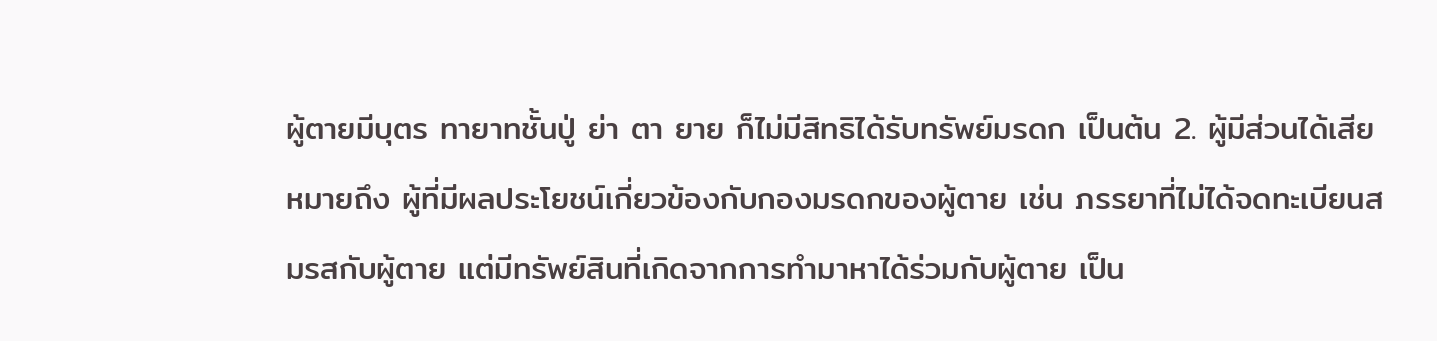ผู้ตายมีบุตร ทายาทชั้นปู่ ย่า ตา ยาย ก็ไม่มีสิทธิได้รับทรัพย์มรดก เป็นต้น 2. ผู้มีส่วนได้เสีย หมายถึง ผู้ที่มีผลประโยชน์เกี่ยวข้องกับกองมรดกของผู้ตาย เช่น ภรรยาที่ไม่ได้จดทะเบียนสมรสกับผู้ตาย แต่มีทรัพย์สินที่เกิดจากการทำมาหาได้ร่วมกับผู้ตาย เป็น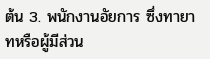ต้น 3. พนักงานอัยการ ซึ่งทายาทหรือผู้มีส่วน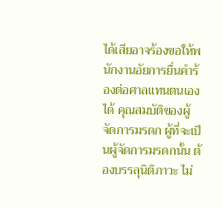ได้เสียอาจร้องขอให้พนักงานอัยการยื่นคำร้องต่อศาลแทนตนเองได้ คุณสมบัติของผู้จัดการมรดก ผู้ที่จะเป็นผู้จัดการมรดกนั้น ต้องบรรลุนิติภาวะ ไม่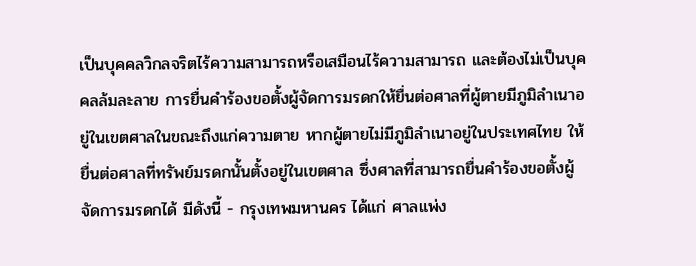เป็นบุคคลวิกลจริตไร้ความสามารถหรือเสมือนไร้ความสามารถ และต้องไม่เป็นบุคคลล้มละลาย การยื่นคำร้องขอตั้งผู้จัดการมรดกให้ยื่นต่อศาลที่ผู้ตายมีภูมิลำเนาอยู่ในเขตศาลในขณะถึงแก่ความตาย หากผู้ตายไม่มีภูมิลำเนาอยู่ในประเทศไทย ให้ยื่นต่อศาลที่ทรัพย์มรดกนั้นตั้งอยู่ในเขตศาล ซึ่งศาลที่สามารถยื่นคำร้องขอตั้งผู้จัดการมรดกได้ มีดังนี้ - กรุงเทพมหานคร ได้แก่ ศาลแพ่ง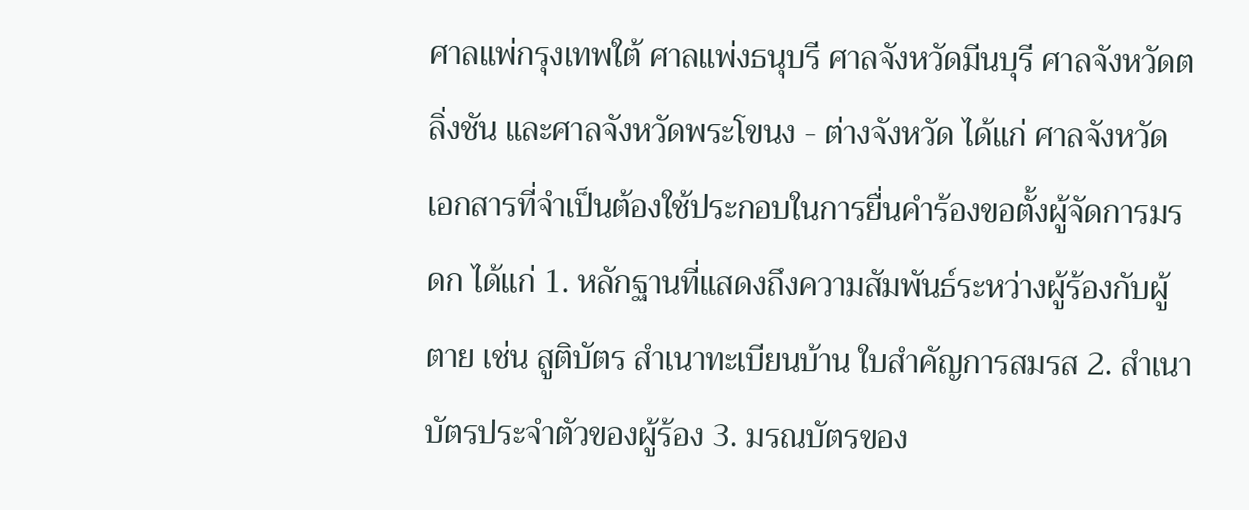ศาลแพ่กรุงเทพใต้ ศาลแพ่งธนุบรี ศาลจังหวัดมีนบุรี ศาลจังหวัดตลิ่งชัน และศาลจังหวัดพระโขนง - ต่างจังหวัด ได้แก่ ศาลจังหวัด เอกสารที่จำเป็นต้องใช้ประกอบในการยื่นคำร้องขอตั้งผู้จัดการมรดก ได้แก่ 1. หลักฐานที่แสดงถึงความสัมพันธ์ระหว่างผู้ร้องกับผู้ตาย เช่น สูติบัตร สำเนาทะเบียนบ้าน ใบสำคัญการสมรส 2. สำเนาบัตรประจำตัวของผู้ร้อง 3. มรณบัตรของ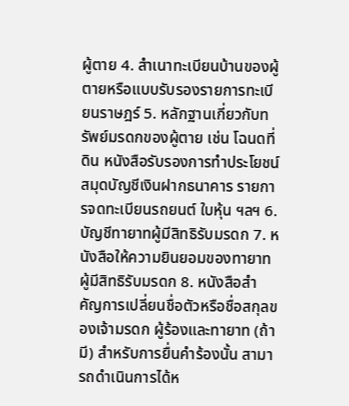ผู้ตาย 4. สำเนาทะเบียนบ้านของผู้ตายหรือแบบรับรองรายการทะเบียนราษฎร์ 5. หลักฐานเกี่ยวกับทรัพย์มรดกของผู้ตาย เช่น โฉนดที่ดิน หนังสือรับรองการทำประโยชน์ สมุดบัญชีเงินฝากธนาคาร รายการจดทะเบียนรถยนต์ ใบหุ้น ฯลฯ 6. บัญชีทายาทผู้มีสิทธิรับมรดก 7. หนังสือให้ความยินยอมของทายาทผู้มีสิทธิรับมรดก 8. หนังสือสำคัญการเปลี่ยนชื่อตัวหรือชื่อสกุลของเจ้ามรดก ผู้ร้องและทายาท (ถ้ามี) สำหรับการยื่นคำร้องนั้น สามารถดำเนินการได้ห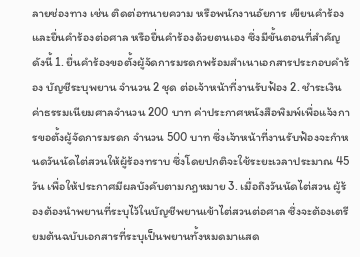ลายช่องทาง เช่น ติดต่อทนายความ หรือพนักงานอัยการ เขียนคำร้องและยื่นคำร้องต่อศาล หรือยื่นคำร้องด้วยตนเอง ซึ่งมีขั้นตอนที่สำคัญดังนี้ 1. ยื่นคำร้องขอตั้งผู้จัดการมรดกพร้อมสำเนาเอกสารประกอบคำร้อง บัญชีระบุพยาน จำนวน 2 ชุด ต่อเจ้าหน้าที่งานรับฟ้อง 2. ชำระเงินค่าธรรมเนียมศาลจำนวน 200 บาท ค่าประกาศหนังสือพิมพ์เพื่อแจ้งการขอตั้งผู้จัดการมรดก จำนวน 500 บาท ซึ่งเจ้าหน้าที่งานรับฟ้องจะกำหนดวันนัดไต่สวนให้ผู้ร้องทราบ ซึ่งโดยปกติจะใช้ระยะเวลาประมาณ 45 วัน เพื่อให้ประกาศมีผลบังคับตามกฎหมาย 3. เมื่อถึงวันนัดไต่สวน ผู้ร้องต้องนำพยานที่ระบุไว้ในบัญชีพยานเข้าไต่สวนต่อศาล ซึ่งจะต้องเตรียมต้นฉบับเอกสารที่ระบุเป็นพยานทั้งหมดมาแสด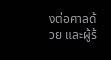งต่อศาลด้วย และผู้ร้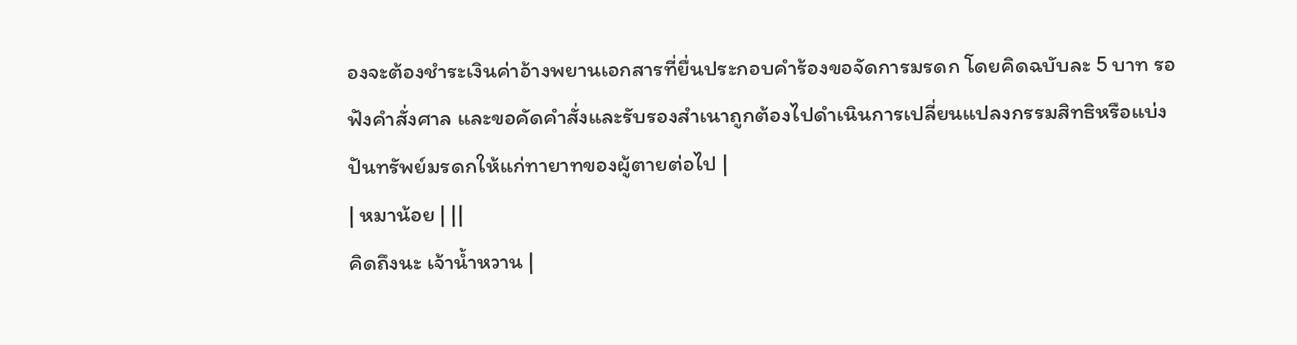องจะต้องชำระเงินค่าอ้างพยานเอกสารที่ยื่นประกอบคำร้องขอจัดการมรดก โดยคิดฉบับละ 5 บาท รอฟังคำสั่งศาล และขอคัดคำสั่งและรับรองสำเนาถูกต้องไปดำเนินการเปลี่ยนแปลงกรรมสิทธิหรือแบ่งปันทรัพย์มรดกให้แก่ทายาทของผู้ตายต่อไป |
| หมาน้อย | ||
คิดถึงนะ เจ้าน้ำหวาน |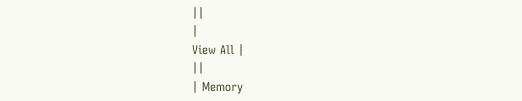||
|
View All |
||
| Memory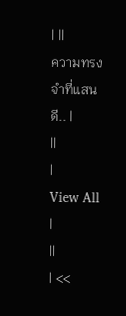| ||
ความทรงจำที่แสนดี.. |
||
|
View All |
||
| <<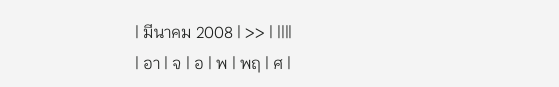| มีนาคม 2008 | >> | ||||
| อา | จ | อ | พ | พฤ | ศ |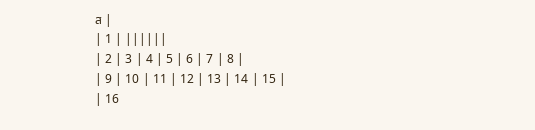ส |
| 1 | ||||||
| 2 | 3 | 4 | 5 | 6 | 7 | 8 |
| 9 | 10 | 11 | 12 | 13 | 14 | 15 |
| 16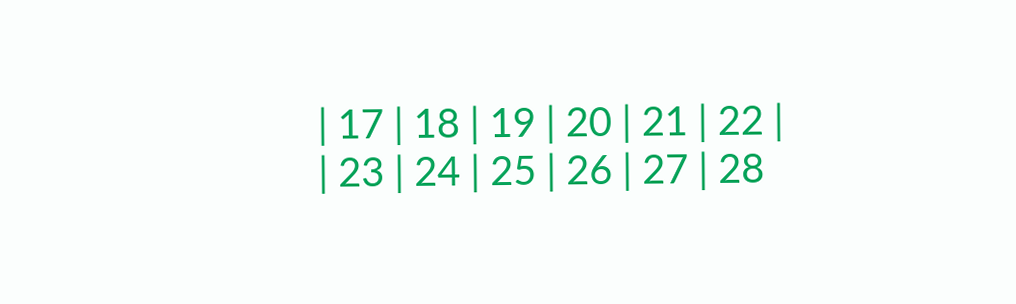| 17 | 18 | 19 | 20 | 21 | 22 |
| 23 | 24 | 25 | 26 | 27 | 28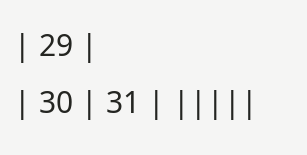| 29 |
| 30 | 31 | |||||